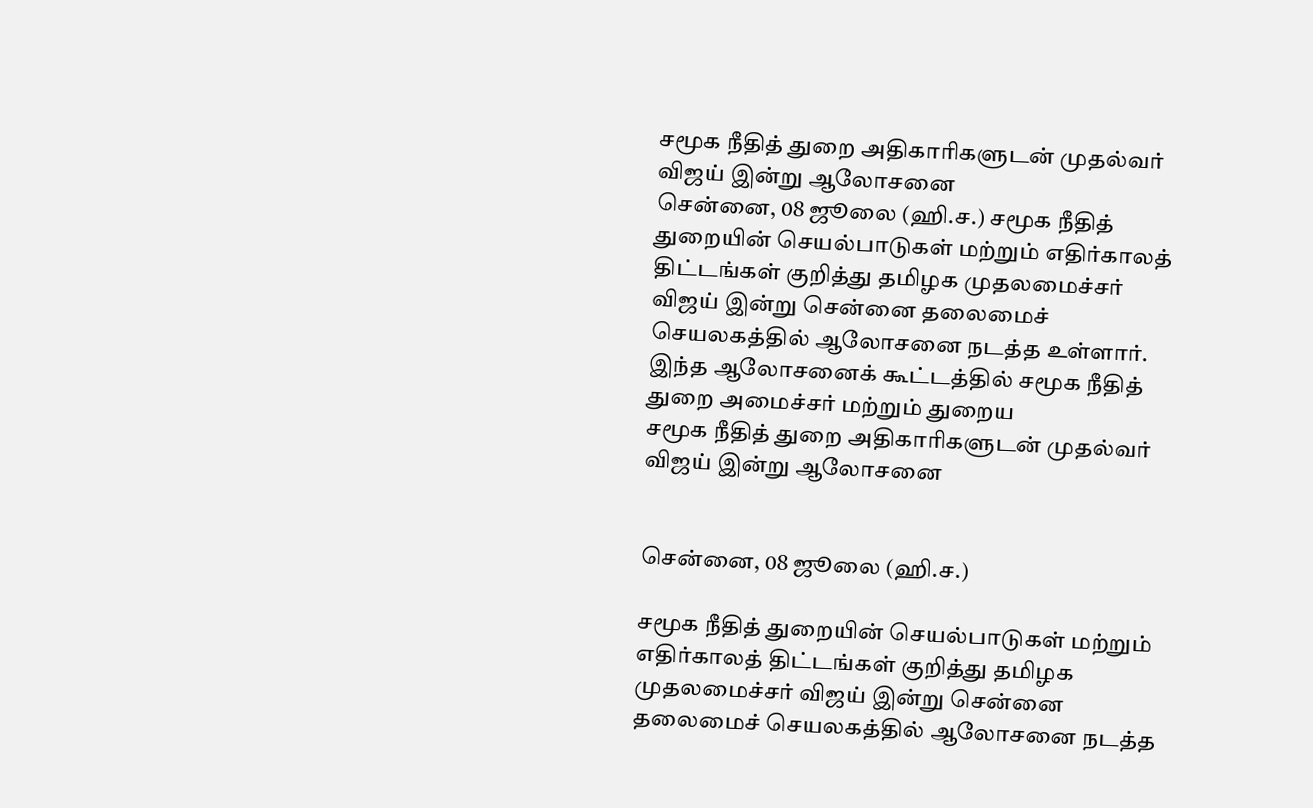சமூக நீதித் துறை அதிகாரிகளுடன் முதல்வர் விஜய் இன்று ஆலோசனை
சென்னை, 08 ஜூலை (ஹி.ச.) சமூக நீதித் துறையின் செயல்பாடுகள் மற்றும் எதிர்காலத் திட்டங்கள் குறித்து தமிழக முதலமைச்சர் விஜய் இன்று சென்னை தலைமைச் செயலகத்தில் ஆலோசனை நடத்த உள்ளார். இந்த ஆலோசனைக் கூட்டத்தில் சமூக நீதித் துறை அமைச்சர் மற்றும் துறைய
சமூக நீதித் துறை அதிகாரிகளுடன் முதல்வர் விஜய் இன்று ஆலோசனை


சென்னை, 08 ஜூலை (ஹி.ச.)

சமூக நீதித் துறையின் செயல்பாடுகள் மற்றும் எதிர்காலத் திட்டங்கள் குறித்து தமிழக முதலமைச்சர் விஜய் இன்று சென்னை தலைமைச் செயலகத்தில் ஆலோசனை நடத்த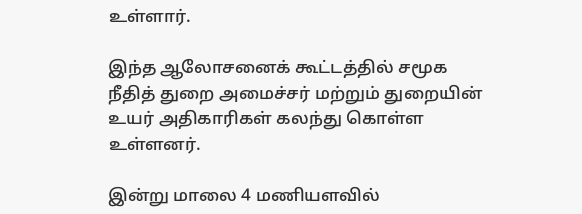உள்ளார்.

இந்த ஆலோசனைக் கூட்டத்தில் சமூக நீதித் துறை அமைச்சர் மற்றும் துறையின் உயர் அதிகாரிகள் கலந்து கொள்ள உள்ளனர்.

இன்று மாலை 4 மணியளவில்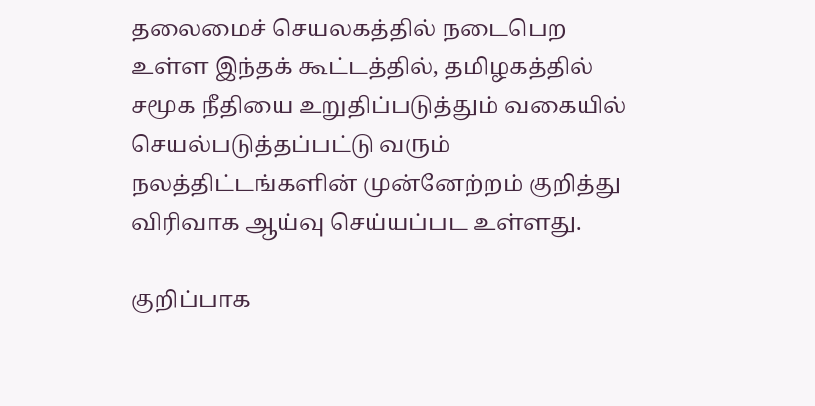தலைமைச் செயலகத்தில் நடைபெற உள்ள இந்தக் கூட்டத்தில், தமிழகத்தில் சமூக நீதியை உறுதிப்படுத்தும் வகையில் செயல்படுத்தப்பட்டு வரும் நலத்திட்டங்களின் முன்னேற்றம் குறித்து விரிவாக ஆய்வு செய்யப்பட உள்ளது.

குறிப்பாக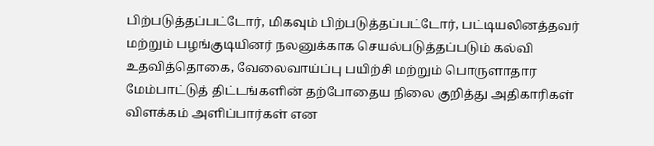பிற்படுத்தப்பட்டோர், மிகவும் பிற்படுத்தப்பட்டோர், பட்டியலினத்தவர் மற்றும் பழங்குடியினர் நலனுக்காக செயல்படுத்தப்படும் கல்வி உதவித்தொகை, வேலைவாய்ப்பு பயிற்சி மற்றும் பொருளாதார மேம்பாட்டுத் திட்டங்களின் தற்போதைய நிலை குறித்து அதிகாரிகள் விளக்கம் அளிப்பார்கள் என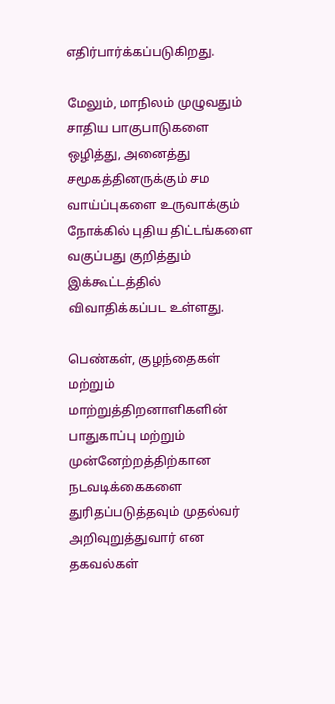எதிர்பார்க்கப்படுகிறது.

மேலும், மாநிலம் முழுவதும் சாதிய பாகுபாடுகளை ஒழித்து, அனைத்து சமூகத்தினருக்கும் சம வாய்ப்புகளை உருவாக்கும் நோக்கில் புதிய திட்டங்களை வகுப்பது குறித்தும் இக்கூட்டத்தில் விவாதிக்கப்பட உள்ளது.

பெண்கள், குழந்தைகள் மற்றும் மாற்றுத்திறனாளிகளின் பாதுகாப்பு மற்றும் முன்னேற்றத்திற்கான நடவடிக்கைகளை துரிதப்படுத்தவும் முதல்வர் அறிவுறுத்துவார் என தகவல்கள்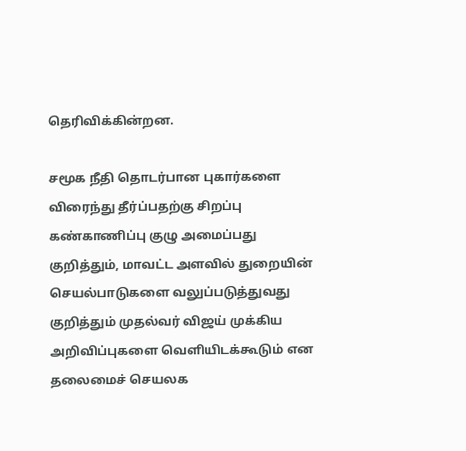தெரிவிக்கின்றன.

சமூக நீதி தொடர்பான புகார்களை விரைந்து தீர்ப்பதற்கு சிறப்பு கண்காணிப்பு குழு அமைப்பது குறித்தும், மாவட்ட அளவில் துறையின் செயல்பாடுகளை வலுப்படுத்துவது குறித்தும் முதல்வர் விஜய் முக்கிய அறிவிப்புகளை வெளியிடக்கூடும் என தலைமைச் செயலக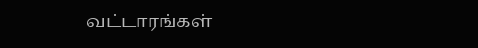வட்டாரங்கள்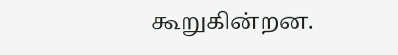கூறுகின்றன.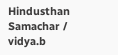Hindusthan Samachar / vidya.b